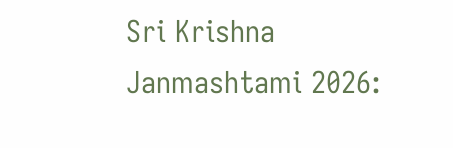Sri Krishna Janmashtami 2026: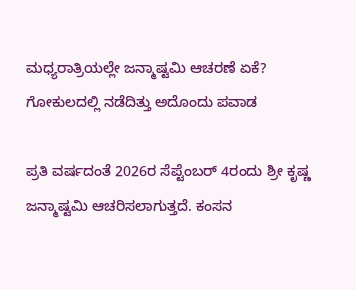ಮಧ್ಯರಾತ್ರಿಯಲ್ಲೇ ಜನ್ಮಾಷ್ಟಮಿ ಆಚರಣೆ ಏಕೆ? ಗೋಕುಲದಲ್ಲಿ ನಡೆದಿತ್ತು ಅದೊಂದು ಪವಾಡ

ಪ್ರತಿ ವರ್ಷದಂತೆ 2026ರ ಸೆಪ್ಟೆಂಬರ್ 4ರಂದು ಶ್ರೀ ಕೃಷ್ಣ ಜನ್ಮಾಷ್ಟಮಿ ಆಚರಿಸಲಾಗುತ್ತದೆ. ಕಂಸನ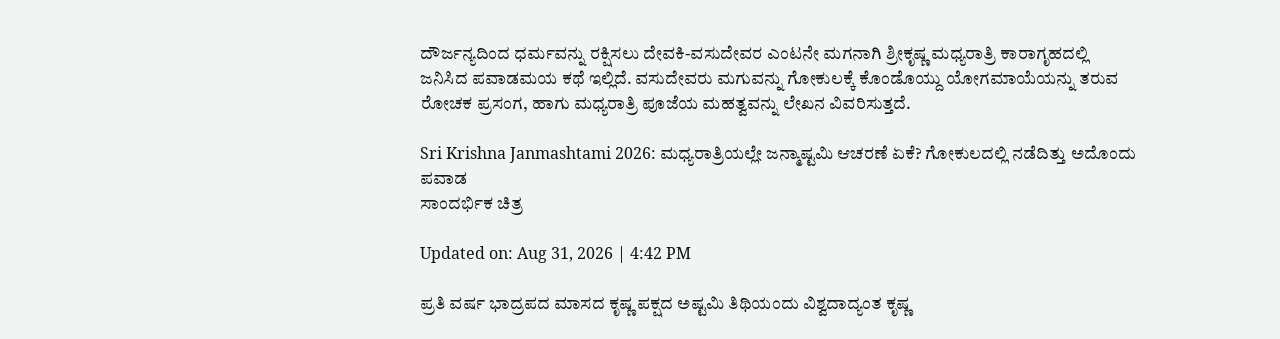ದೌರ್ಜನ್ಯದಿಂದ ಧರ್ಮವನ್ನು ರಕ್ಷಿಸಲು ದೇವಕಿ-ವಸುದೇವರ ಎಂಟನೇ ಮಗನಾಗಿ ಶ್ರೀಕೃಷ್ಣ ಮಧ್ಯರಾತ್ರಿ ಕಾರಾಗೃಹದಲ್ಲಿ ಜನಿಸಿದ ಪವಾಡಮಯ ಕಥೆ ಇಲ್ಲಿದೆ. ವಸುದೇವರು ಮಗುವನ್ನು ಗೋಕುಲಕ್ಕೆ ಕೊಂಡೊಯ್ದು ಯೋಗಮಾಯೆಯನ್ನು ತರುವ ರೋಚಕ ಪ್ರಸಂಗ, ಹಾಗು ಮಧ್ಯರಾತ್ರಿ ಪೂಜೆಯ ಮಹತ್ವವನ್ನು ಲೇಖನ ವಿವರಿಸುತ್ತದೆ.

Sri Krishna Janmashtami 2026: ಮಧ್ಯರಾತ್ರಿಯಲ್ಲೇ ಜನ್ಮಾಷ್ಟಮಿ ಆಚರಣೆ ಏಕೆ? ಗೋಕುಲದಲ್ಲಿ ನಡೆದಿತ್ತು ಅದೊಂದು ಪವಾಡ
ಸಾಂದರ್ಭಿಕ ಚಿತ್ರ

Updated on: Aug 31, 2026 | 4:42 PM

ಪ್ರತಿ ವರ್ಷ ಭಾದ್ರಪದ ಮಾಸದ ಕೃಷ್ಣ ಪಕ್ಷದ ಅಷ್ಟಮಿ ತಿಥಿಯಂದು ವಿಶ್ವದಾದ್ಯಂತ ಕೃಷ್ಣ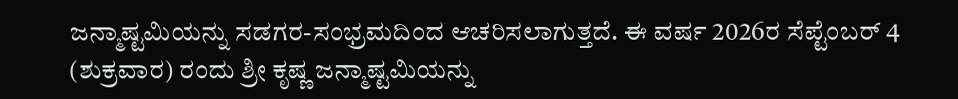ಜನ್ಮಾಷ್ಟಮಿಯನ್ನು ಸಡಗರ-ಸಂಭ್ರಮದಿಂದ ಆಚರಿಸಲಾಗುತ್ತದೆ. ಈ ವರ್ಷ 2026ರ ಸೆಪ್ಟೆಂಬರ್ 4 (ಶುಕ್ರವಾರ) ರಂದು ಶ್ರೀ ಕೃಷ್ಣ ಜನ್ಮಾಷ್ಟಮಿಯನ್ನು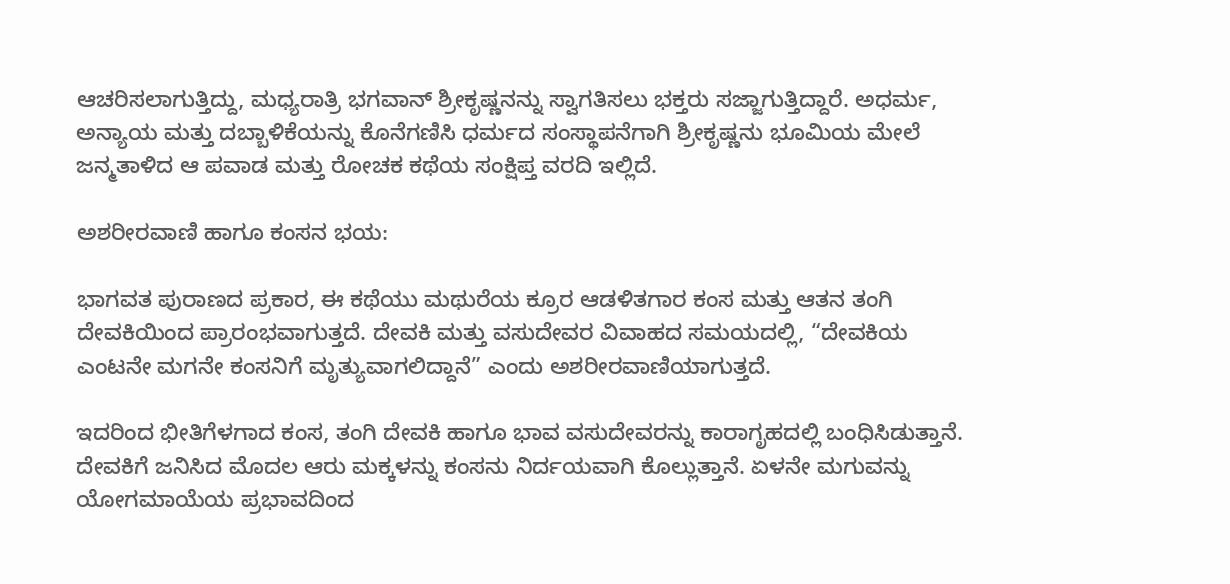ಆಚರಿಸಲಾಗುತ್ತಿದ್ದು, ಮಧ್ಯರಾತ್ರಿ ಭಗವಾನ್ ಶ್ರೀಕೃಷ್ಣನನ್ನು ಸ್ವಾಗತಿಸಲು ಭಕ್ತರು ಸಜ್ಜಾಗುತ್ತಿದ್ದಾರೆ. ಅಧರ್ಮ, ಅನ್ಯಾಯ ಮತ್ತು ದಬ್ಬಾಳಿಕೆಯನ್ನು ಕೊನೆಗಣಿಸಿ ಧರ್ಮದ ಸಂಸ್ಥಾಪನೆಗಾಗಿ ಶ್ರೀಕೃಷ್ಣನು ಭೂಮಿಯ ಮೇಲೆ ಜನ್ಮತಾಳಿದ ಆ ಪವಾಡ ಮತ್ತು ರೋಚಕ ಕಥೆಯ ಸಂಕ್ಷಿಪ್ತ ವರದಿ ಇಲ್ಲಿದೆ.

ಅಶರೀರವಾಣಿ ಹಾಗೂ ಕಂಸನ ಭಯ:

ಭಾಗವತ ಪುರಾಣದ ಪ್ರಕಾರ, ಈ ಕಥೆಯು ಮಥುರೆಯ ಕ್ರೂರ ಆಡಳಿತಗಾರ ಕಂಸ ಮತ್ತು ಆತನ ತಂಗಿ ದೇವಕಿಯಿಂದ ಪ್ರಾರಂಭವಾಗುತ್ತದೆ. ದೇವಕಿ ಮತ್ತು ವಸುದೇವರ ವಿವಾಹದ ಸಮಯದಲ್ಲಿ, “ದೇವಕಿಯ ಎಂಟನೇ ಮಗನೇ ಕಂಸನಿಗೆ ಮೃತ್ಯುವಾಗಲಿದ್ದಾನೆ” ಎಂದು ಅಶರೀರವಾಣಿಯಾಗುತ್ತದೆ.

ಇದರಿಂದ ಭೀತಿಗೆಳಗಾದ ಕಂಸ, ತಂಗಿ ದೇವಕಿ ಹಾಗೂ ಭಾವ ವಸುದೇವರನ್ನು ಕಾರಾಗೃಹದಲ್ಲಿ ಬಂಧಿಸಿಡುತ್ತಾನೆ. ದೇವಕಿಗೆ ಜನಿಸಿದ ಮೊದಲ ಆರು ಮಕ್ಕಳನ್ನು ಕಂಸನು ನಿರ್ದಯವಾಗಿ ಕೊಲ್ಲುತ್ತಾನೆ. ಏಳನೇ ಮಗುವನ್ನು ಯೋಗಮಾಯೆಯ ಪ್ರಭಾವದಿಂದ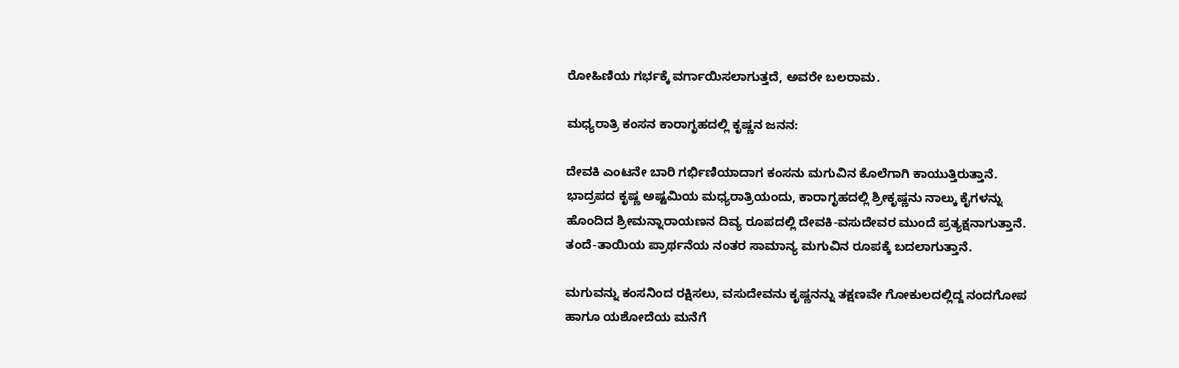ರೋಹಿಣಿಯ ಗರ್ಭಕ್ಕೆ ವರ್ಗಾಯಿಸಲಾಗುತ್ತದೆ, ಅವರೇ ಬಲರಾಮ.

ಮಧ್ಯರಾತ್ರಿ ಕಂಸನ ಕಾರಾಗೃಹದಲ್ಲಿ ಕೃಷ್ಣನ ಜನನ:

ದೇವಕಿ ಎಂಟನೇ ಬಾರಿ ಗರ್ಭಿಣಿಯಾದಾಗ ಕಂಸನು ಮಗುವಿನ ಕೊಲೆಗಾಗಿ ಕಾಯುತ್ತಿರುತ್ತಾನೆ. ಭಾದ್ರಪದ ಕೃಷ್ಣ ಅಷ್ಟಮಿಯ ಮಧ್ಯರಾತ್ರಿಯಂದು, ಕಾರಾಗೃಹದಲ್ಲಿ ಶ್ರೀಕೃಷ್ಣನು ನಾಲ್ಕು ಕೈಗಳನ್ನು ಹೊಂದಿದ ಶ್ರೀಮನ್ನಾರಾಯಣನ ದಿವ್ಯ ರೂಪದಲ್ಲಿ ದೇವಕಿ-ವಸುದೇವರ ಮುಂದೆ ಪ್ರತ್ಯಕ್ಷನಾಗುತ್ತಾನೆ. ತಂದೆ-ತಾಯಿಯ ಪ್ರಾರ್ಥನೆಯ ನಂತರ ಸಾಮಾನ್ಯ ಮಗುವಿನ ರೂಪಕ್ಕೆ ಬದಲಾಗುತ್ತಾನೆ.

ಮಗುವನ್ನು ಕಂಸನಿಂದ ರಕ್ಷಿಸಲು, ವಸುದೇವನು ಕೃಷ್ಣನನ್ನು ತಕ್ಷಣವೇ ಗೋಕುಲದಲ್ಲಿದ್ದ ನಂದಗೋಪ ಹಾಗೂ ಯಶೋದೆಯ ಮನೆಗೆ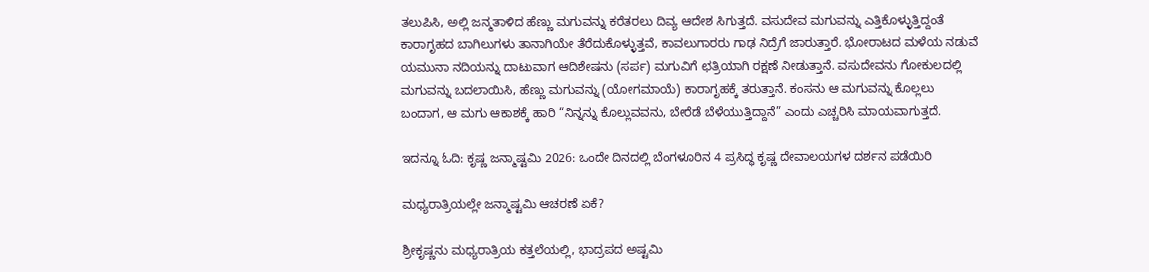ತಲುಪಿಸಿ, ಅಲ್ಲಿ ಜನ್ಮತಾಳಿದ ಹೆಣ್ಣು ಮಗುವನ್ನು ಕರೆತರಲು ದಿವ್ಯ ಆದೇಶ ಸಿಗುತ್ತದೆ. ವಸುದೇವ ಮಗುವನ್ನು ಎತ್ತಿಕೊಳ್ಳುತ್ತಿದ್ದಂತೆ ಕಾರಾಗೃಹದ ಬಾಗಿಲುಗಳು ತಾನಾಗಿಯೇ ತೆರೆದುಕೊಳ್ಳುತ್ತವೆ, ಕಾವಲುಗಾರರು ಗಾಢ ನಿದ್ರೆಗೆ ಜಾರುತ್ತಾರೆ. ಭೋರಾಟದ ಮಳೆಯ ನಡುವೆ ಯಮುನಾ ನದಿಯನ್ನು ದಾಟುವಾಗ ಆದಿಶೇಷನು (ಸರ್ಪ) ಮಗುವಿಗೆ ಛತ್ರಿಯಾಗಿ ರಕ್ಷಣೆ ನೀಡುತ್ತಾನೆ. ವಸುದೇವನು ಗೋಕುಲದಲ್ಲಿ ಮಗುವನ್ನು ಬದಲಾಯಿಸಿ, ಹೆಣ್ಣು ಮಗುವನ್ನು (ಯೋಗಮಾಯೆ) ಕಾರಾಗೃಹಕ್ಕೆ ತರುತ್ತಾನೆ. ಕಂಸನು ಆ ಮಗುವನ್ನು ಕೊಲ್ಲಲು ಬಂದಾಗ, ಆ ಮಗು ಆಕಾಶಕ್ಕೆ ಹಾರಿ “ನಿನ್ನನ್ನು ಕೊಲ್ಲುವವನು, ಬೇರೆಡೆ ಬೆಳೆಯುತ್ತಿದ್ದಾನೆ” ಎಂದು ಎಚ್ಚರಿಸಿ ಮಾಯವಾಗುತ್ತದೆ.

ಇದನ್ನೂ ಓದಿ: ಕೃಷ್ಣ ಜನ್ಮಾಷ್ಟಮಿ 2026: ಒಂದೇ ದಿನದಲ್ಲಿ ಬೆಂಗಳೂರಿನ 4 ಪ್ರಸಿದ್ಧ ಕೃಷ್ಣ ದೇವಾಲಯಗಳ ದರ್ಶನ ಪಡೆಯಿರಿ

ಮಧ್ಯರಾತ್ರಿಯಲ್ಲೇ ಜನ್ಮಾಷ್ಟಮಿ ಆಚರಣೆ ಏಕೆ?

ಶ್ರೀಕೃಷ್ಣನು ಮಧ್ಯರಾತ್ರಿಯ ಕತ್ತಲೆಯಲ್ಲಿ, ಭಾದ್ರಪದ ಅಷ್ಟಮಿ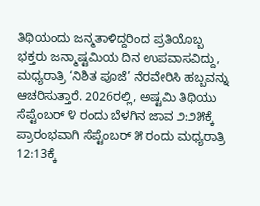ತಿಥಿಯಂದು ಜನ್ಮತಾಳಿದ್ದರಿಂದ ಪ್ರತಿಯೊಬ್ಬ ಭಕ್ತರು ಜನ್ಮಾಷ್ಟಮಿಯ ದಿನ ಉಪವಾಸವಿದ್ದು, ಮಧ್ಯರಾತ್ರಿ ‘ನಿಶಿತ ಪೂಜೆ’ ನೆರವೇರಿಸಿ ಹಬ್ಬವನ್ನು ಆಚರಿಸುತ್ತಾರೆ. 2026ರಲ್ಲಿ, ಅಷ್ಟಮಿ ತಿಥಿಯು ಸೆಪ್ಟೆಂಬರ್ ೪ ರಂದು ಬೆಳಗಿನ ಜಾವ ೨:೨೫ಕ್ಕೆ ಪ್ರಾರಂಭವಾಗಿ ಸೆಪ್ಟೆಂಬರ್ ೫ ರಂದು ಮಧ್ಯರಾತ್ರಿ 12:13ಕ್ಕೆ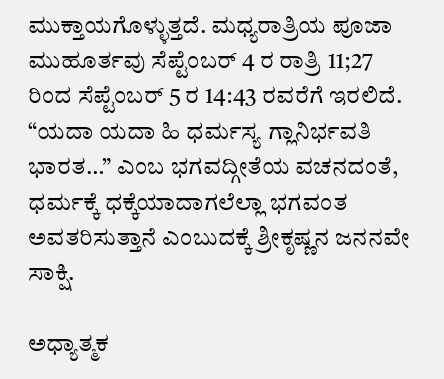ಮುಕ್ತಾಯಗೊಳ್ಳುತ್ತದೆ. ಮಧ್ಯರಾತ್ರಿಯ ಪೂಜಾ ಮುಹೂರ್ತವು ಸೆಪ್ಟೆಂಬರ್ 4 ರ ರಾತ್ರಿ 11;27 ರಿಂದ ಸೆಪ್ಟೆಂಬರ್ 5 ರ 14:43 ರವರೆಗೆ ಇರಲಿದೆ. “ಯದಾ ಯದಾ ಹಿ ಧರ್ಮಸ್ಯ ಗ್ಲಾನಿರ್ಭವತಿ ಭಾರತ…” ಎಂಬ ಭಗವದ್ಗೀತೆಯ ವಚನದಂತೆ, ಧರ್ಮಕ್ಕೆ ಧಕ್ಕೆಯಾದಾಗಲೆಲ್ಲಾ ಭಗವಂತ ಅವತರಿಸುತ್ತಾನೆ ಎಂಬುದಕ್ಕೆ ಶ್ರೀಕೃಷ್ಣನ ಜನನವೇ ಸಾಕ್ಷಿ.

ಅಧ್ಯಾತ್ಮಕ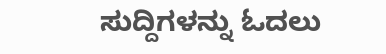ಸುದ್ದಿಗಳನ್ನು ಓದಲು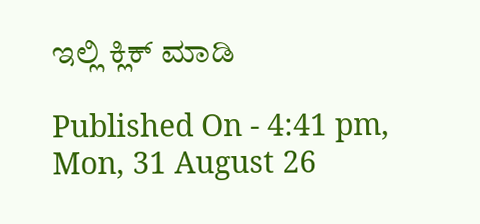ಇಲ್ಲಿ ಕ್ಲಿಕ್ ಮಾಡಿ

Published On - 4:41 pm, Mon, 31 August 26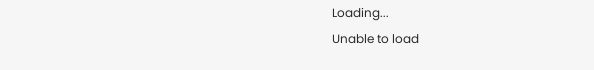Loading...
Unable to load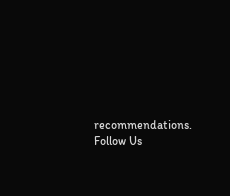recommendations.
Follow Us